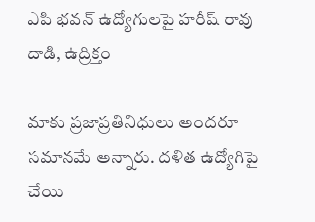ఎపి భవన్ ఉద్యోగులపై హరీష్ రావు దాడి, ఉద్రిక్తం

మాకు ప్రజాప్రతినిధులు అందరూ సమానమే అన్నారు. దళిత ఉద్యోగిపై చేయి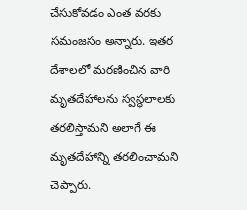చేసుకోవడం ఎంత వరకు సమంజసం అన్నారు. ఇతర దేశాలలో మరణించిన వారి మృతదేహాలను స్వస్థలాలకు తరలిస్తామని అలాగే ఈ మృతదేహాన్ని తరలించామని చెప్పారు.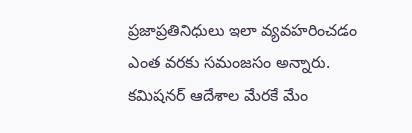ప్రజాప్రతినిధులు ఇలా వ్యవహరించడం ఎంత వరకు సమంజసం అన్నారు. కమిషనర్ ఆదేశాల మేరకే మేం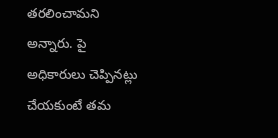తరలించామని అన్నారు. పై అధికారులు చెప్పినట్లు చేయకుంటే తమ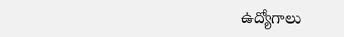ఉద్యోగాలు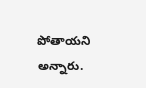పోతాయని అన్నారు.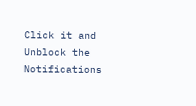Click it and Unblock the Notifications